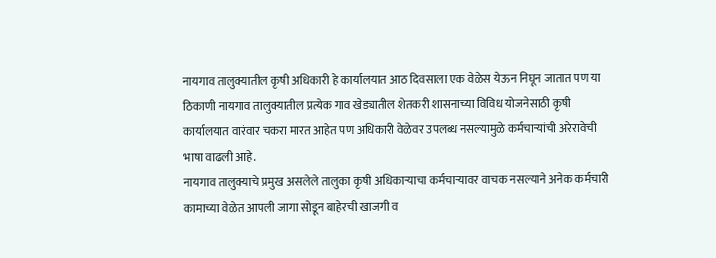नायगाव तालुक्यातील कृषी अधिकारी हे कार्यालयात आठ दिवसाला एक वेळेस येऊन निघून जातात पण या ठिकाणी नायगाव तालुक्यातील प्रत्येक गाव खेड्यातील शेतकरी शासनाच्या विविध योजनेसाठी कृषी कार्यालयात वारंवार चकरा मारत आहेत पण अधिकारी वेळेवर उपलब्ध नसल्यामुळे कर्मचाऱ्यांची अरेरावेची भाषा वाढली आहे.
नायगाव तालुक्याचे प्रमुख असलेले तालुका कृषी अधिकाऱ्याचा कर्मचाऱ्यावर वाचक नसल्याने अनेक कर्मचारी कामाच्या वेळेत आपली जागा सोडून बाहेरची खाजगी व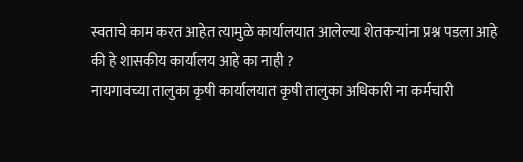स्वताचे काम करत आहेत त्यामुळे कार्यालयात आलेल्या शेतकऱ्यांना प्रश्न पडला आहे की हे शासकीय कार्यालय आहे का नाही ?
नायगावच्या तालुका कृषी कार्यालयात कृषी तालुका अधिकारी ना कर्मचारी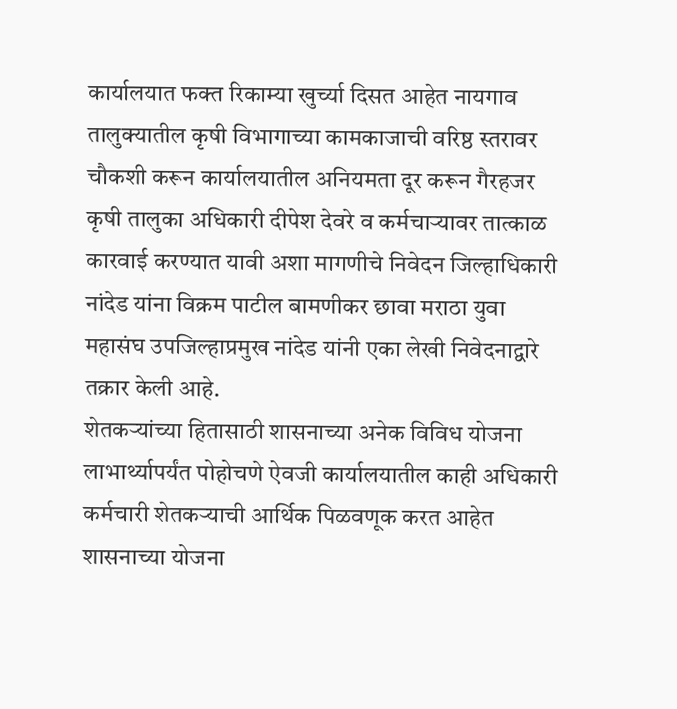कार्यालयात फक्त रिकाम्या खुर्च्या दिसत आहेत नायगाव तालुक्यातील कृषी विभागाच्या कामकाजाची वरिष्ठ स्तरावर चौकशी करून कार्यालयातील अनियमता दूर करून गैरहजर कृषी तालुका अधिकारी दीपेश देवरे व कर्मचाऱ्यावर तात्काळ कारवाई करण्यात यावी अशा मागणीचे निवेदन जिल्हाधिकारी नांदेड यांना विक्रम पाटील बामणीकर छावा मराठा युवा महासंघ उपजिल्हाप्रमुख नांदेड यांनी एका लेखी निवेदनाद्वारे तक्रार केली आहे.
शेतकऱ्यांच्या हितासाठी शासनाच्या अनेक विविध योजना लाभार्थ्यापर्यंत पोहोचणे ऐवजी कार्यालयातील काही अधिकारी कर्मचारी शेतकऱ्याची आर्थिक पिळवणूक करत आहेत शासनाच्या योजना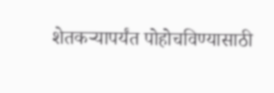शेतकऱ्यापर्यंत पोहोचविण्यासाठी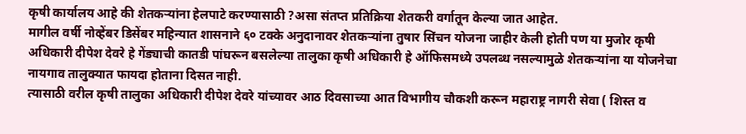कृषी कार्यालय आहे की शेतकऱ्यांना हेलपाटे करण्यासाठी ?असा संतप्त प्रतिक्रिया शेतकरी वर्गातून केल्या जात आहेत.
मागील वर्षी नोव्हेंबर डिसेंबर महिन्यात शासनाने ६० टक्के अनुदानावर शेतकऱ्यांना तुषार सिंचन योजना जाहीर केली होती पण या मुजोर कृषी अधिकारी दीपेश देवरे हे गेंड्याची कातडी पांघरून बसलेल्या तालुका कृषी अधिकारी हे ऑफिसमध्ये उपलब्ध नसल्यामुळे शेतकऱ्यांना या योजनेचा नायगाव तालुक्यात फायदा होताना दिसत नाही.
त्यासाठी वरील कृषी तालुका अधिकारी दीपेश देवरे यांच्यावर आठ दिवसाच्या आत विभागीय चौकशी करून महाराष्ट्र नागरी सेवा ( शिस्त व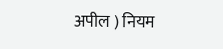अपील ) नियम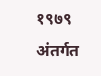१९७९ अंतर्गत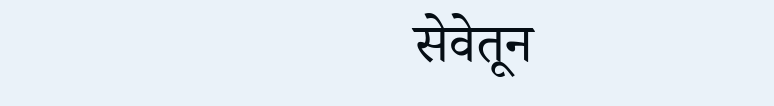सेवेतून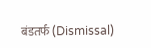बंडतर्फ (Dismissal)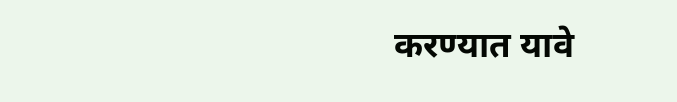करण्यात यावे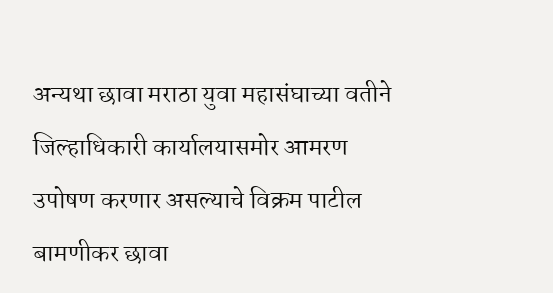अन्यथा छावा मराठा युवा महासंघाच्या वतीने जिल्हाधिकारी कार्यालयासमोर आमरण उपोषण करणार असल्याचे विक्रम पाटील बामणीकर छावा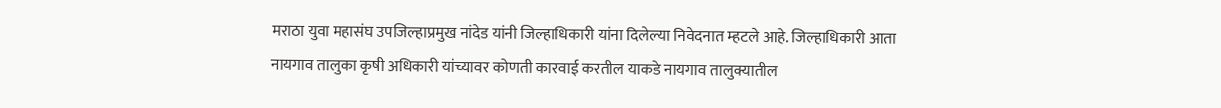मराठा युवा महासंघ उपजिल्हाप्रमुख नांदेड यांनी जिल्हाधिकारी यांना दिलेल्या निवेदनात म्हटले आहे. जिल्हाधिकारी आता नायगाव तालुका कृषी अधिकारी यांच्यावर कोणती कारवाई करतील याकडे नायगाव तालुक्यातील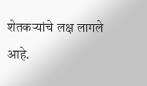शेतकऱ्यांचे लक्ष लागले आहे.